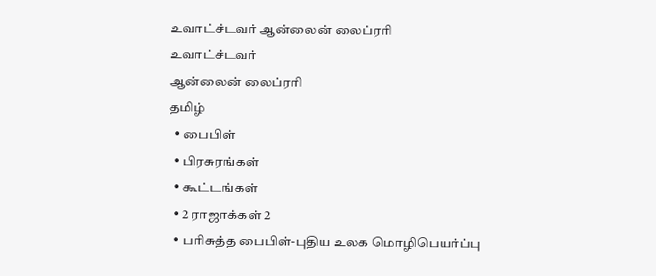உவாட்ச்டவர் ஆன்லைன் லைப்ரரி
உவாட்ச்டவர்
ஆன்லைன் லைப்ரரி
தமிழ்
  • பைபிள்
  • பிரசுரங்கள்
  • கூட்டங்கள்
  • 2 ராஜாக்கள் 2
  • பரிசுத்த பைபிள்-புதிய உலக மொழிபெயர்ப்பு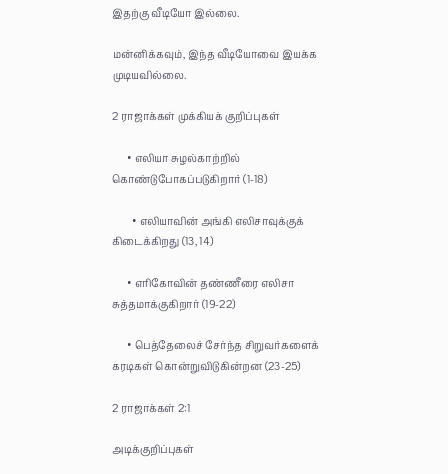இதற்கு வீடியோ இல்லை.

மன்னிக்கவும், இந்த வீடியோவை இயக்க முடியவில்லை.

2 ராஜாக்கள் முக்கியக் குறிப்புகள்

      • எலியா சுழல்காற்றில் கொண்டுபோகப்படுகிறார் (1-18)

        • எலியாவின் அங்கி எலிசாவுக்குக் கிடைக்கிறது (13, 14)

      • எரிகோவின் தண்ணீரை எலிசா சுத்தமாக்குகிறார் (19-22)

      • பெத்தேலைச் சேர்ந்த சிறுவர்களைக் கரடிகள் கொன்றுவிடுகின்றன (23-25)

2 ராஜாக்கள் 2:1

அடிக்குறிப்புகள்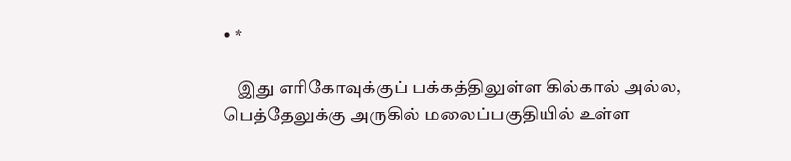• *

    இது எரிகோவுக்குப் பக்கத்திலுள்ள கில்கால் அல்ல, பெத்தேலுக்கு அருகில் மலைப்பகுதியில் உள்ள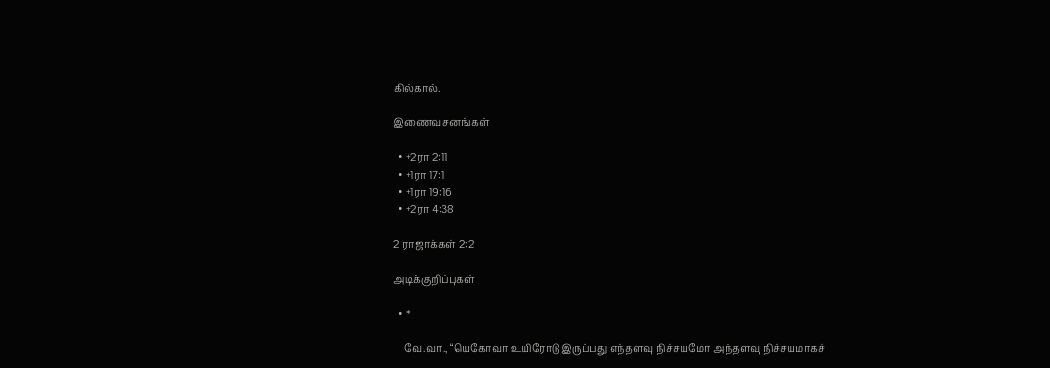கில்கால்.

இணைவசனங்கள்

  • +2ரா 2:11
  • +1ரா 17:1
  • +1ரா 19:16
  • +2ரா 4:38

2 ராஜாக்கள் 2:2

அடிக்குறிப்புகள்

  • *

    வே.வா., “யெகோவா உயிரோடு இருப்பது எந்தளவு நிச்சயமோ அந்தளவு நிச்சயமாகச்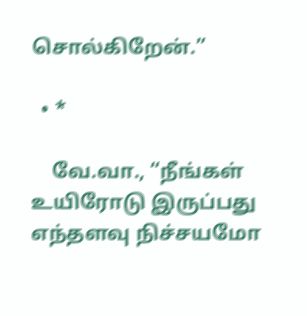சொல்கிறேன்.”

  • *

    வே.வா., “நீங்கள் உயிரோடு இருப்பது எந்தளவு நிச்சயமோ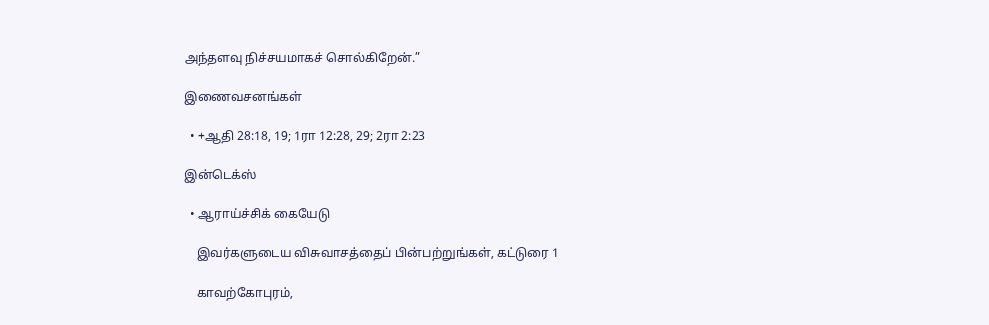அந்தளவு நிச்சயமாகச் சொல்கிறேன்.”

இணைவசனங்கள்

  • +ஆதி 28:18, 19; 1ரா 12:28, 29; 2ரா 2:23

இன்டெக்ஸ்

  • ஆராய்ச்சிக் கையேடு

    இவர்களுடைய விசுவாசத்தைப் பின்பற்றுங்கள், கட்டுரை 1

    காவற்கோபுரம்,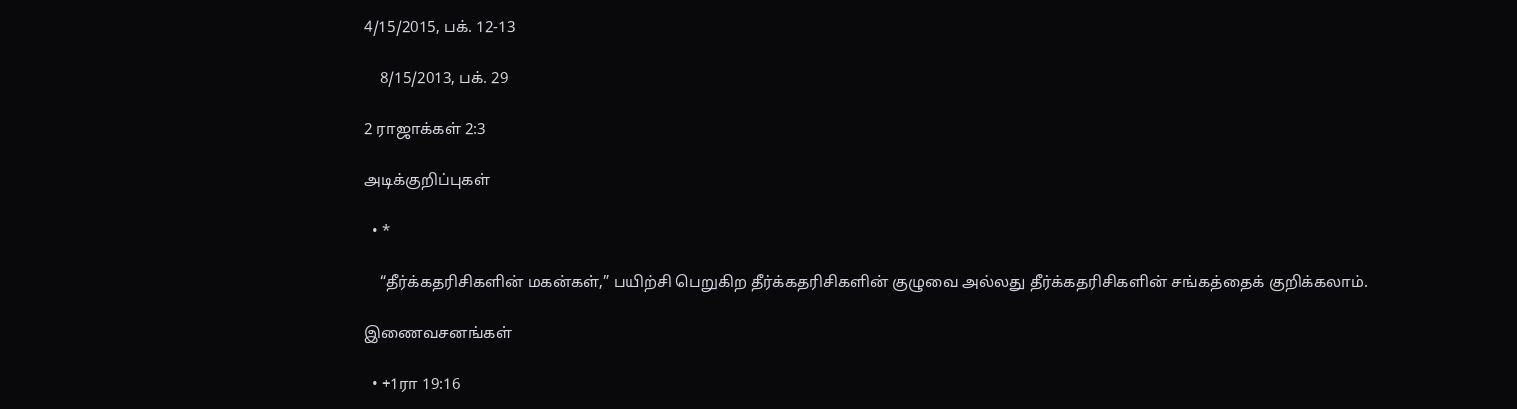4/15/2015, பக். 12-13

    8/15/2013, பக். 29

2 ராஜாக்கள் 2:3

அடிக்குறிப்புகள்

  • *

    “தீர்க்கதரிசிகளின் மகன்கள்,” பயிற்சி பெறுகிற தீர்க்கதரிசிகளின் குழுவை அல்லது தீர்க்கதரிசிகளின் சங்கத்தைக் குறிக்கலாம்.

இணைவசனங்கள்

  • +1ரா 19:16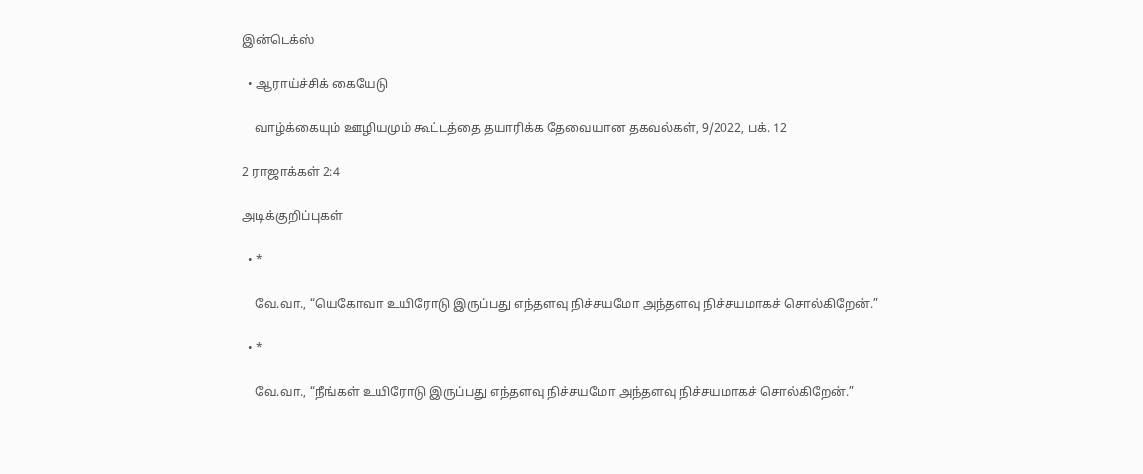இன்டெக்ஸ்

  • ஆராய்ச்சிக் கையேடு

    வாழ்க்கையும் ஊழியமும் கூட்டத்தை தயாரிக்க தேவையான தகவல்கள், 9/2022, பக். 12

2 ராஜாக்கள் 2:4

அடிக்குறிப்புகள்

  • *

    வே.வா., “யெகோவா உயிரோடு இருப்பது எந்தளவு நிச்சயமோ அந்தளவு நிச்சயமாகச் சொல்கிறேன்.”

  • *

    வே.வா., “நீங்கள் உயிரோடு இருப்பது எந்தளவு நிச்சயமோ அந்தளவு நிச்சயமாகச் சொல்கிறேன்.”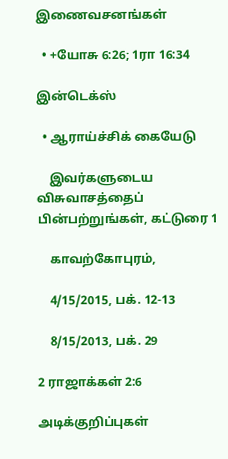இணைவசனங்கள்

  • +யோசு 6:26; 1ரா 16:34

இன்டெக்ஸ்

  • ஆராய்ச்சிக் கையேடு

    இவர்களுடைய விசுவாசத்தைப் பின்பற்றுங்கள், கட்டுரை 1

    காவற்கோபுரம்,

    4/15/2015, பக். 12-13

    8/15/2013, பக். 29

2 ராஜாக்கள் 2:6

அடிக்குறிப்புகள்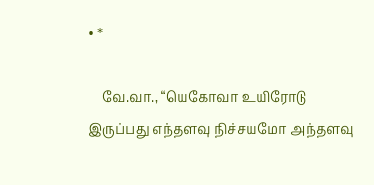• *

    வே.வா., “யெகோவா உயிரோடு இருப்பது எந்தளவு நிச்சயமோ அந்தளவு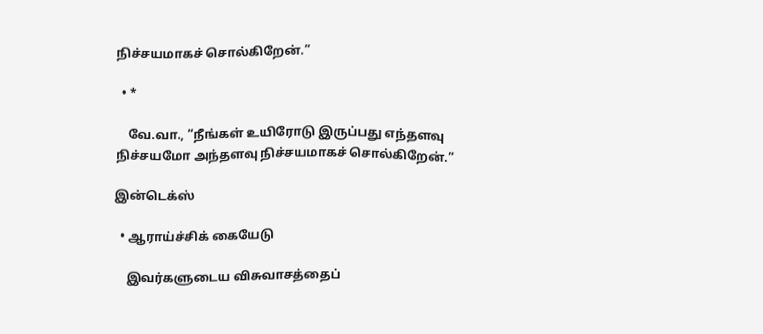நிச்சயமாகச் சொல்கிறேன்.”

  • *

    வே.வா., “நீங்கள் உயிரோடு இருப்பது எந்தளவு நிச்சயமோ அந்தளவு நிச்சயமாகச் சொல்கிறேன்.”

இன்டெக்ஸ்

  • ஆராய்ச்சிக் கையேடு

    இவர்களுடைய விசுவாசத்தைப்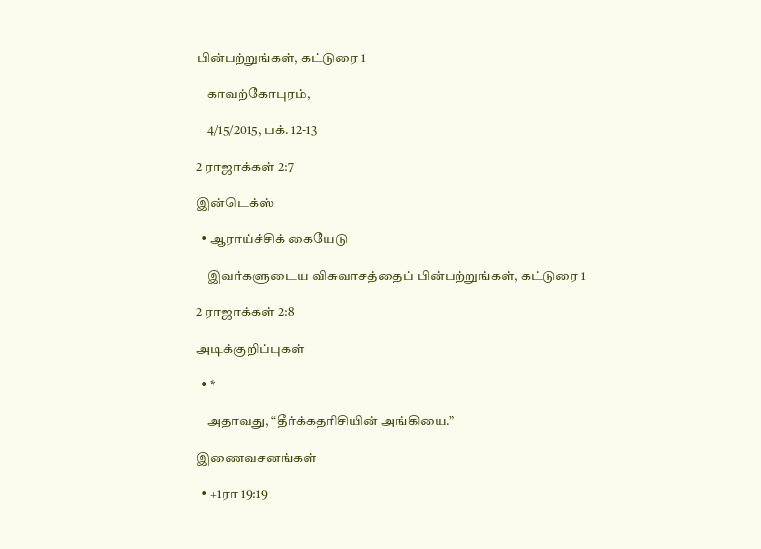பின்பற்றுங்கள், கட்டுரை 1

    காவற்கோபுரம்,

    4/15/2015, பக். 12-13

2 ராஜாக்கள் 2:7

இன்டெக்ஸ்

  • ஆராய்ச்சிக் கையேடு

    இவர்களுடைய விசுவாசத்தைப் பின்பற்றுங்கள், கட்டுரை 1

2 ராஜாக்கள் 2:8

அடிக்குறிப்புகள்

  • *

    அதாவது, “தீர்க்கதரிசியின் அங்கியை.”

இணைவசனங்கள்

  • +1ரா 19:19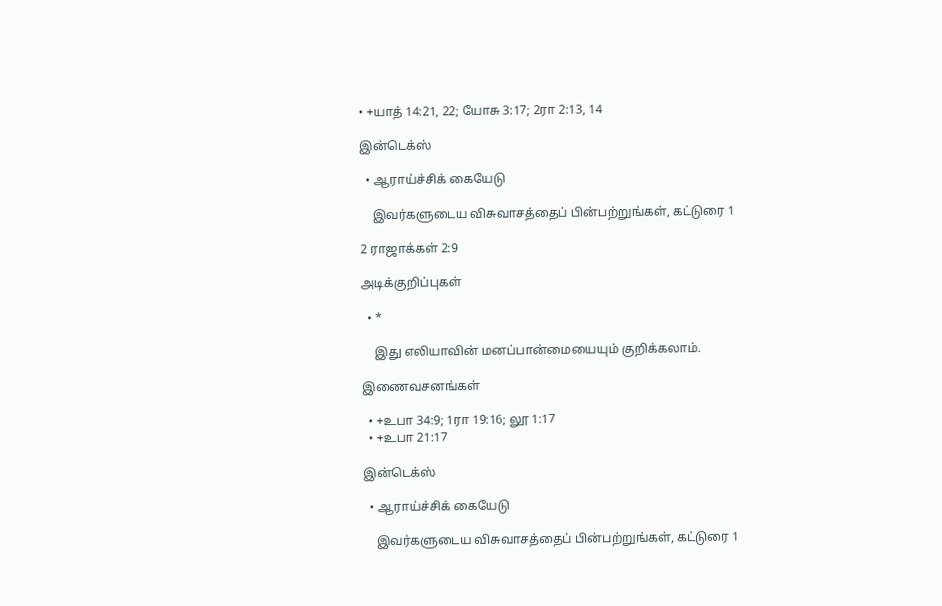• +யாத் 14:21, 22; யோசு 3:17; 2ரா 2:13, 14

இன்டெக்ஸ்

  • ஆராய்ச்சிக் கையேடு

    இவர்களுடைய விசுவாசத்தைப் பின்பற்றுங்கள், கட்டுரை 1

2 ராஜாக்கள் 2:9

அடிக்குறிப்புகள்

  • *

    இது எலியாவின் மனப்பான்மையையும் குறிக்கலாம்.

இணைவசனங்கள்

  • +உபா 34:9; 1ரா 19:16; லூ 1:17
  • +உபா 21:17

இன்டெக்ஸ்

  • ஆராய்ச்சிக் கையேடு

    இவர்களுடைய விசுவாசத்தைப் பின்பற்றுங்கள், கட்டுரை 1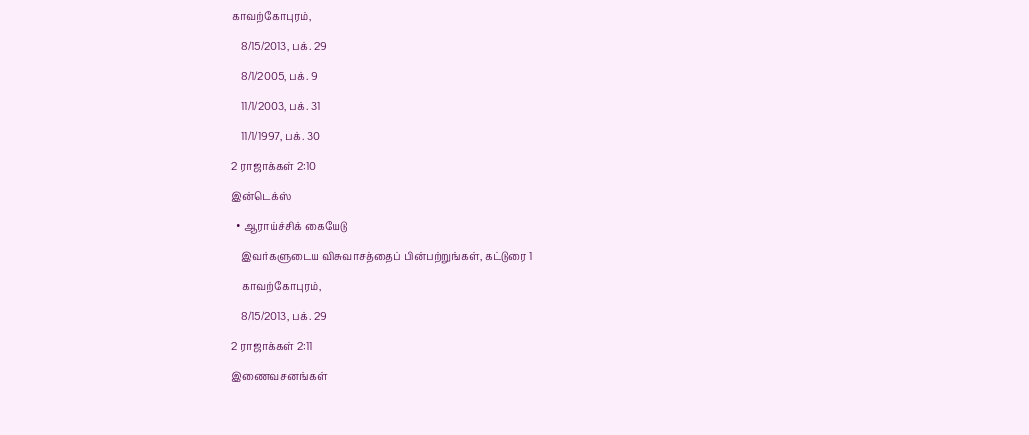காவற்கோபுரம்,

    8/15/2013, பக். 29

    8/1/2005, பக். 9

    11/1/2003, பக். 31

    11/1/1997, பக். 30

2 ராஜாக்கள் 2:10

இன்டெக்ஸ்

  • ஆராய்ச்சிக் கையேடு

    இவர்களுடைய விசுவாசத்தைப் பின்பற்றுங்கள், கட்டுரை 1

    காவற்கோபுரம்,

    8/15/2013, பக். 29

2 ராஜாக்கள் 2:11

இணைவசனங்கள்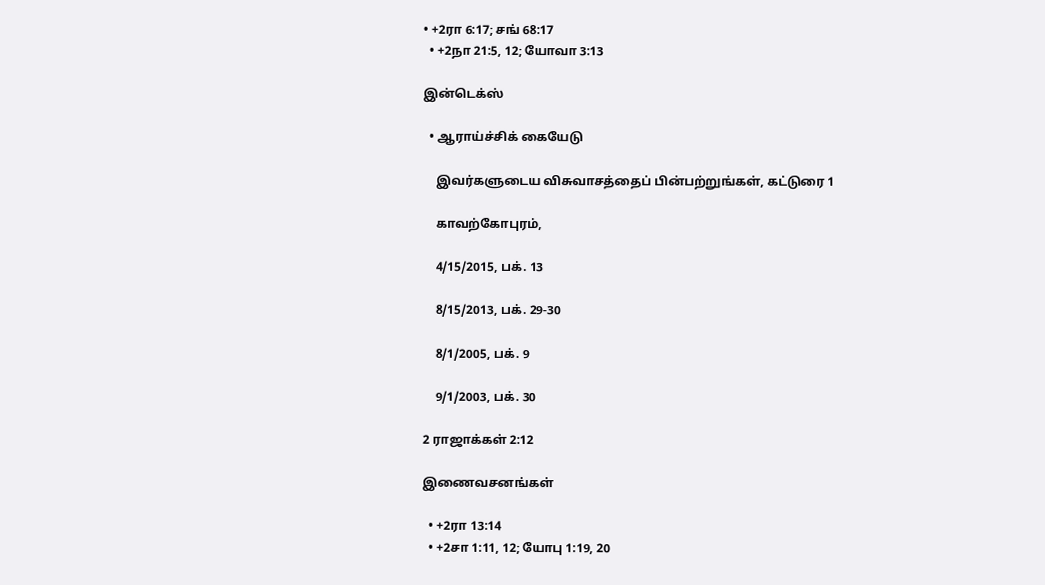• +2ரா 6:17; சங் 68:17
  • +2நா 21:5, 12; யோவா 3:13

இன்டெக்ஸ்

  • ஆராய்ச்சிக் கையேடு

    இவர்களுடைய விசுவாசத்தைப் பின்பற்றுங்கள், கட்டுரை 1

    காவற்கோபுரம்,

    4/15/2015, பக். 13

    8/15/2013, பக். 29-30

    8/1/2005, பக். 9

    9/1/2003, பக். 30

2 ராஜாக்கள் 2:12

இணைவசனங்கள்

  • +2ரா 13:14
  • +2சா 1:11, 12; யோபு 1:19, 20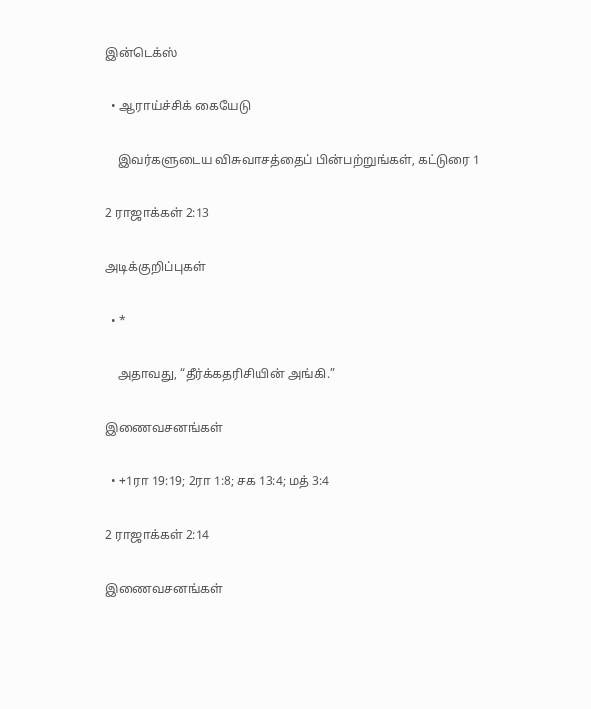இன்டெக்ஸ்

  • ஆராய்ச்சிக் கையேடு

    இவர்களுடைய விசுவாசத்தைப் பின்பற்றுங்கள், கட்டுரை 1

2 ராஜாக்கள் 2:13

அடிக்குறிப்புகள்

  • *

    அதாவது, “தீர்க்கதரிசியின் அங்கி.”

இணைவசனங்கள்

  • +1ரா 19:19; 2ரா 1:8; சக 13:4; மத் 3:4

2 ராஜாக்கள் 2:14

இணைவசனங்கள்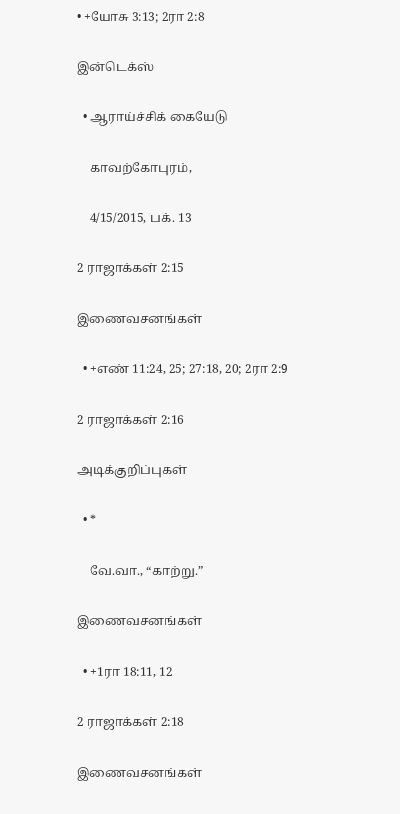• +யோசு 3:13; 2ரா 2:8

இன்டெக்ஸ்

  • ஆராய்ச்சிக் கையேடு

    காவற்கோபுரம்,

    4/15/2015, பக். 13

2 ராஜாக்கள் 2:15

இணைவசனங்கள்

  • +எண் 11:24, 25; 27:18, 20; 2ரா 2:9

2 ராஜாக்கள் 2:16

அடிக்குறிப்புகள்

  • *

    வே.வா., “காற்று.”

இணைவசனங்கள்

  • +1ரா 18:11, 12

2 ராஜாக்கள் 2:18

இணைவசனங்கள்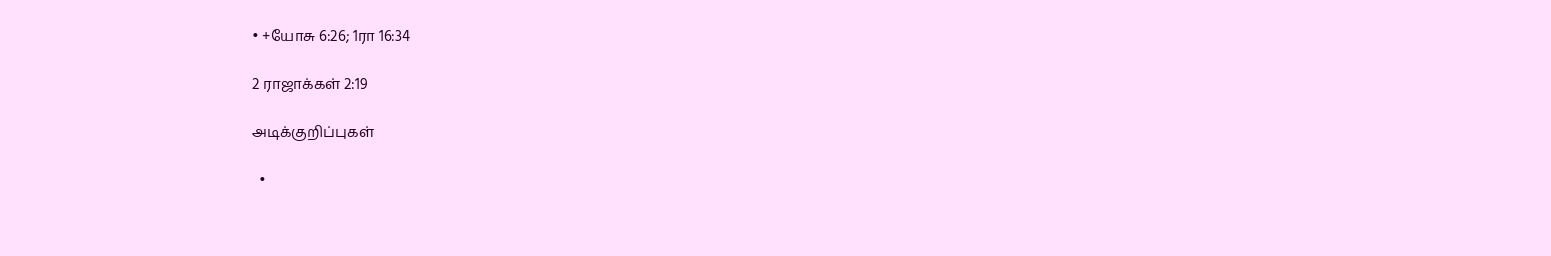• +யோசு 6:26; 1ரா 16:34

2 ராஜாக்கள் 2:19

அடிக்குறிப்புகள்

  •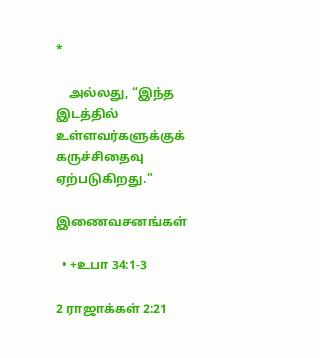*

    அல்லது, “இந்த இடத்தில் உள்ளவர்களுக்குக் கருச்சிதைவு ஏற்படுகிறது.”

இணைவசனங்கள்

  • +உபா 34:1-3

2 ராஜாக்கள் 2:21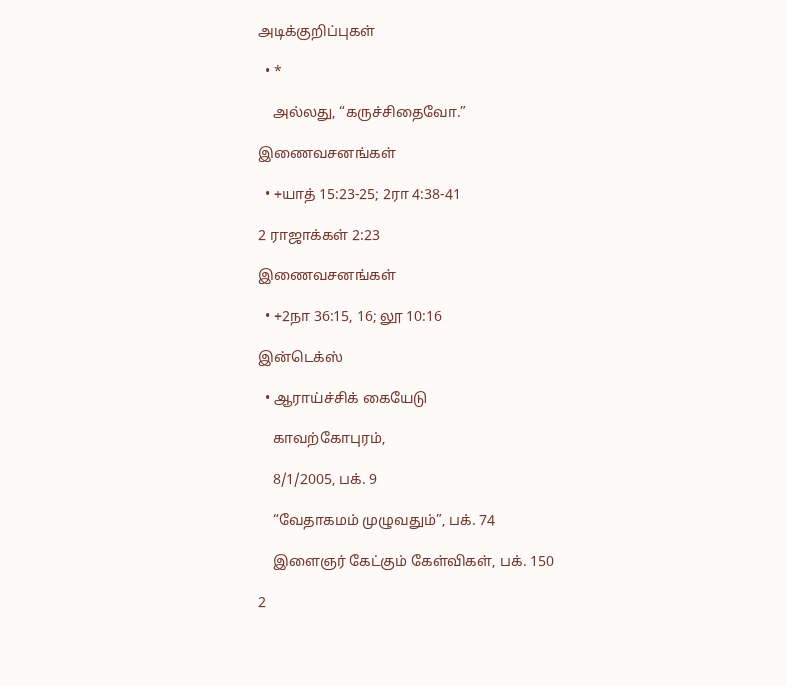அடிக்குறிப்புகள்

  • *

    அல்லது, “கருச்சிதைவோ.”

இணைவசனங்கள்

  • +யாத் 15:23-25; 2ரா 4:38-41

2 ராஜாக்கள் 2:23

இணைவசனங்கள்

  • +2நா 36:15, 16; லூ 10:16

இன்டெக்ஸ்

  • ஆராய்ச்சிக் கையேடு

    காவற்கோபுரம்,

    8/1/2005, பக். 9

    “வேதாகமம் முழுவதும்”, பக். 74

    இளைஞர் கேட்கும் கேள்விகள், பக். 150

2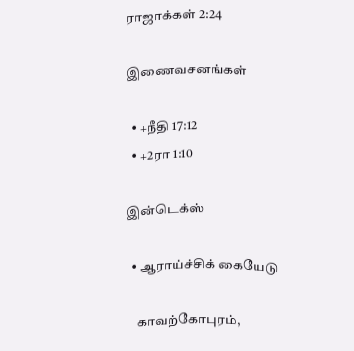ராஜாக்கள் 2:24

இணைவசனங்கள்

  • +நீதி 17:12
  • +2ரா 1:10

இன்டெக்ஸ்

  • ஆராய்ச்சிக் கையேடு

    காவற்கோபுரம்,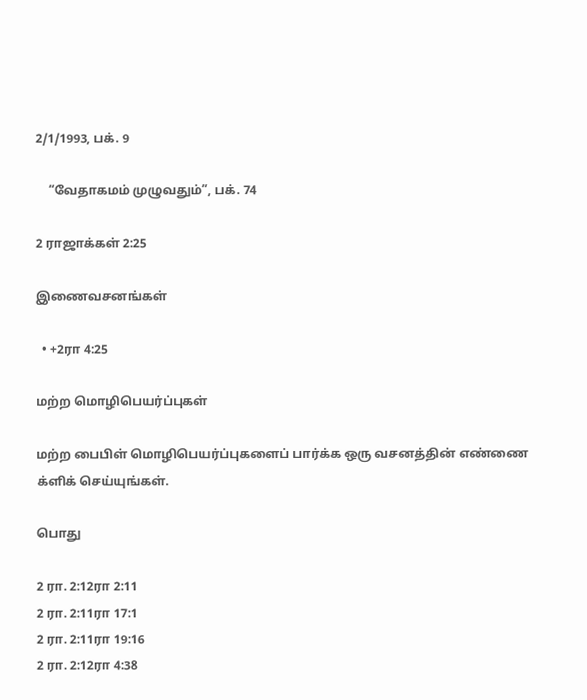2/1/1993, பக். 9

    “வேதாகமம் முழுவதும்”, பக். 74

2 ராஜாக்கள் 2:25

இணைவசனங்கள்

  • +2ரா 4:25

மற்ற மொழிபெயர்ப்புகள்

மற்ற பைபிள் மொழிபெயர்ப்புகளைப் பார்க்க ஒரு வசனத்தின் எண்ணை க்ளிக் செய்யுங்கள்.

பொது

2 ரா. 2:12ரா 2:11
2 ரா. 2:11ரா 17:1
2 ரா. 2:11ரா 19:16
2 ரா. 2:12ரா 4:38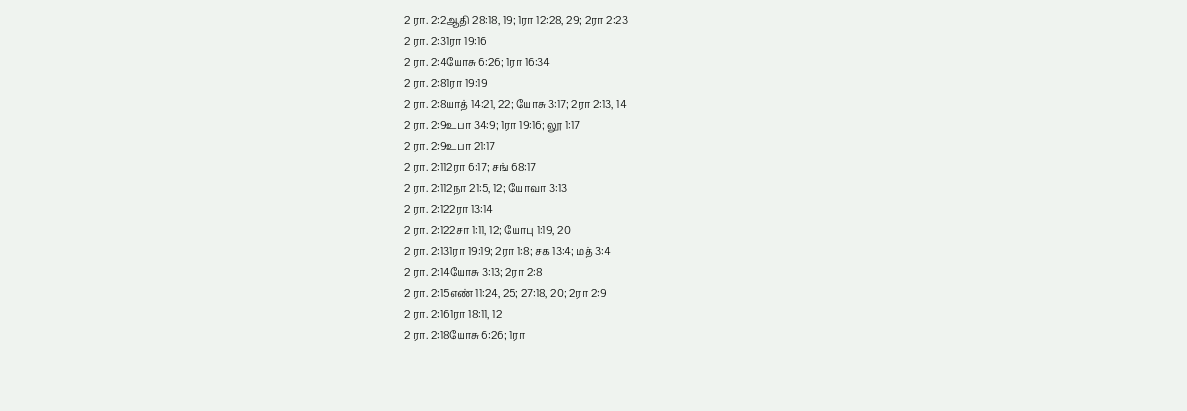2 ரா. 2:2ஆதி 28:18, 19; 1ரா 12:28, 29; 2ரா 2:23
2 ரா. 2:31ரா 19:16
2 ரா. 2:4யோசு 6:26; 1ரா 16:34
2 ரா. 2:81ரா 19:19
2 ரா. 2:8யாத் 14:21, 22; யோசு 3:17; 2ரா 2:13, 14
2 ரா. 2:9உபா 34:9; 1ரா 19:16; லூ 1:17
2 ரா. 2:9உபா 21:17
2 ரா. 2:112ரா 6:17; சங் 68:17
2 ரா. 2:112நா 21:5, 12; யோவா 3:13
2 ரா. 2:122ரா 13:14
2 ரா. 2:122சா 1:11, 12; யோபு 1:19, 20
2 ரா. 2:131ரா 19:19; 2ரா 1:8; சக 13:4; மத் 3:4
2 ரா. 2:14யோசு 3:13; 2ரா 2:8
2 ரா. 2:15எண் 11:24, 25; 27:18, 20; 2ரா 2:9
2 ரா. 2:161ரா 18:11, 12
2 ரா. 2:18யோசு 6:26; 1ரா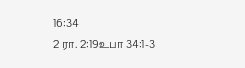16:34
2 ரா. 2:19உபா 34:1-3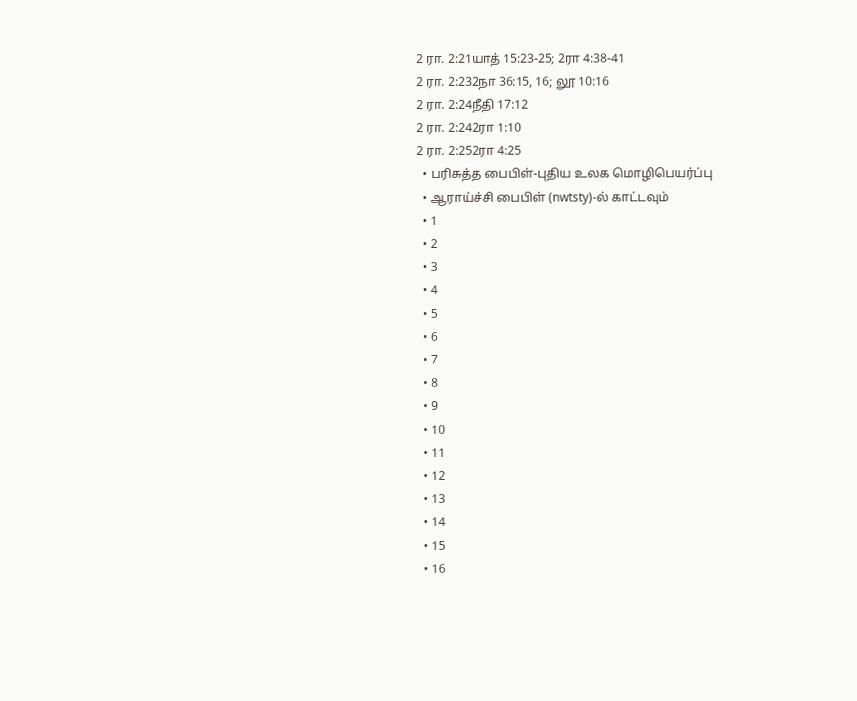2 ரா. 2:21யாத் 15:23-25; 2ரா 4:38-41
2 ரா. 2:232நா 36:15, 16; லூ 10:16
2 ரா. 2:24நீதி 17:12
2 ரா. 2:242ரா 1:10
2 ரா. 2:252ரா 4:25
  • பரிசுத்த பைபிள்-புதிய உலக மொழிபெயர்ப்பு
  • ஆராய்ச்சி பைபிள் (nwtsty)-ல் காட்டவும்
  • 1
  • 2
  • 3
  • 4
  • 5
  • 6
  • 7
  • 8
  • 9
  • 10
  • 11
  • 12
  • 13
  • 14
  • 15
  • 16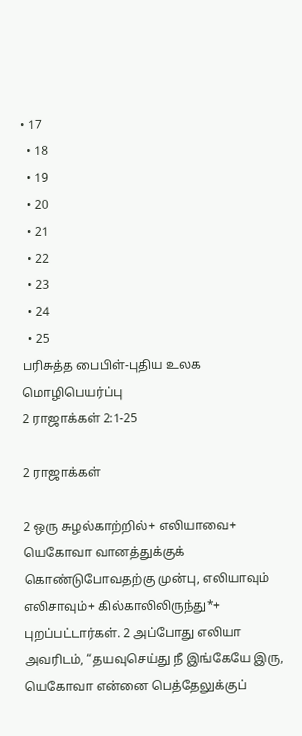• 17
  • 18
  • 19
  • 20
  • 21
  • 22
  • 23
  • 24
  • 25
பரிசுத்த பைபிள்-புதிய உலக மொழிபெயர்ப்பு
2 ராஜாக்கள் 2:1-25

2 ராஜாக்கள்

2 ஒரு சுழல்காற்றில்+ எலியாவை+ யெகோவா வானத்துக்குக் கொண்டுபோவதற்கு முன்பு, எலியாவும் எலிசாவும்+ கில்காலிலிருந்து*+ புறப்பட்டார்கள். 2 அப்போது எலியா அவரிடம், “தயவுசெய்து நீ இங்கேயே இரு, யெகோவா என்னை பெத்தேலுக்குப்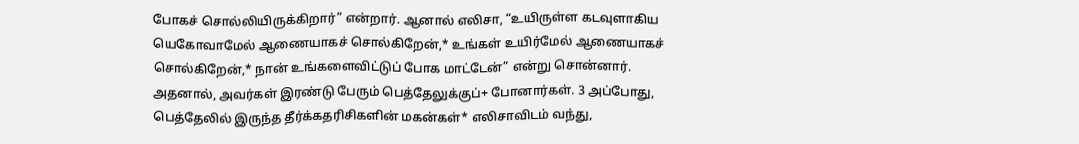போகச் சொல்லியிருக்கிறார்” என்றார். ஆனால் எலிசா, “உயிருள்ள கடவுளாகிய யெகோவாமேல் ஆணையாகச் சொல்கிறேன்,* உங்கள் உயிர்மேல் ஆணையாகச் சொல்கிறேன்,* நான் உங்களைவிட்டுப் போக மாட்டேன்” என்று சொன்னார். அதனால், அவர்கள் இரண்டு பேரும் பெத்தேலுக்குப்+ போனார்கள். 3 அப்போது, பெத்தேலில் இருந்த தீர்க்கதரிசிகளின் மகன்கள்* எலிசாவிடம் வந்து,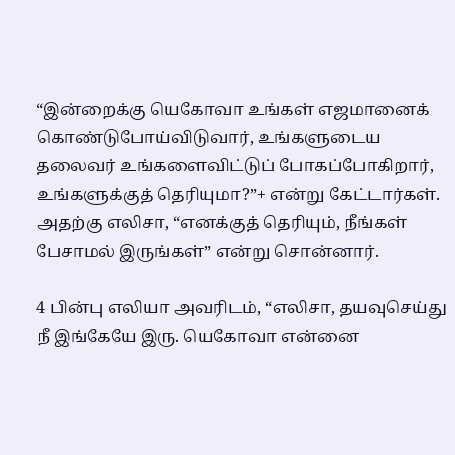“இன்றைக்கு யெகோவா உங்கள் எஜமானைக் கொண்டுபோய்விடுவார், உங்களுடைய தலைவர் உங்களைவிட்டுப் போகப்போகிறார், உங்களுக்குத் தெரியுமா?”+ என்று கேட்டார்கள். அதற்கு எலிசா, “எனக்குத் தெரியும், நீங்கள் பேசாமல் இருங்கள்” என்று சொன்னார்.

4 பின்பு எலியா அவரிடம், “எலிசா, தயவுசெய்து நீ இங்கேயே இரு. யெகோவா என்னை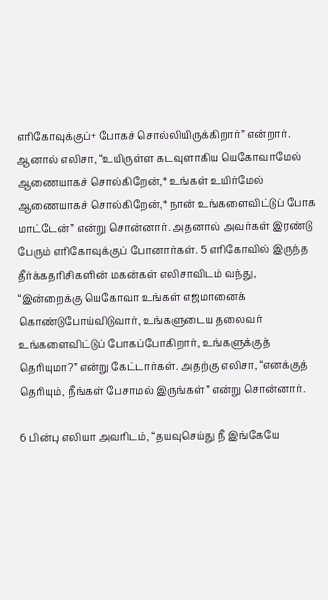எரிகோவுக்குப்+ போகச் சொல்லியிருக்கிறார்” என்றார். ஆனால் எலிசா, “உயிருள்ள கடவுளாகிய யெகோவாமேல் ஆணையாகச் சொல்கிறேன்,* உங்கள் உயிர்மேல் ஆணையாகச் சொல்கிறேன்,* நான் உங்களைவிட்டுப் போக மாட்டேன்” என்று சொன்னார். அதனால் அவர்கள் இரண்டு பேரும் எரிகோவுக்குப் போனார்கள். 5 எரிகோவில் இருந்த தீர்க்கதரிசிகளின் மகன்கள் எலிசாவிடம் வந்து, “இன்றைக்கு யெகோவா உங்கள் எஜமானைக் கொண்டுபோய்விடுவார், உங்களுடைய தலைவர் உங்களைவிட்டுப் போகப்போகிறார், உங்களுக்குத் தெரியுமா?” என்று கேட்டார்கள். அதற்கு எலிசா, “எனக்குத் தெரியும், நீங்கள் பேசாமல் இருங்கள்” என்று சொன்னார்.

6 பின்பு எலியா அவரிடம், “தயவுசெய்து நீ இங்கேயே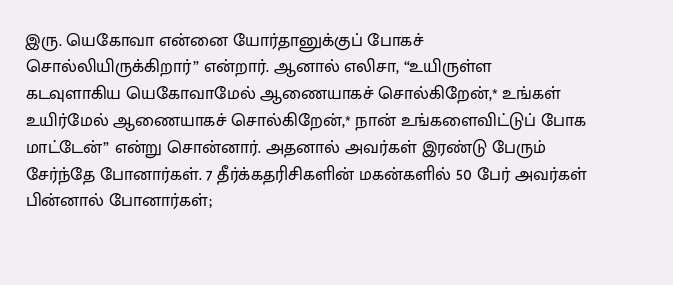இரு. யெகோவா என்னை யோர்தானுக்குப் போகச் சொல்லியிருக்கிறார்” என்றார். ஆனால் எலிசா, “உயிருள்ள கடவுளாகிய யெகோவாமேல் ஆணையாகச் சொல்கிறேன்,* உங்கள் உயிர்மேல் ஆணையாகச் சொல்கிறேன்,* நான் உங்களைவிட்டுப் போக மாட்டேன்” என்று சொன்னார். அதனால் அவர்கள் இரண்டு பேரும் சேர்ந்தே போனார்கள். 7 தீர்க்கதரிசிகளின் மகன்களில் 50 பேர் அவர்கள் பின்னால் போனார்கள்;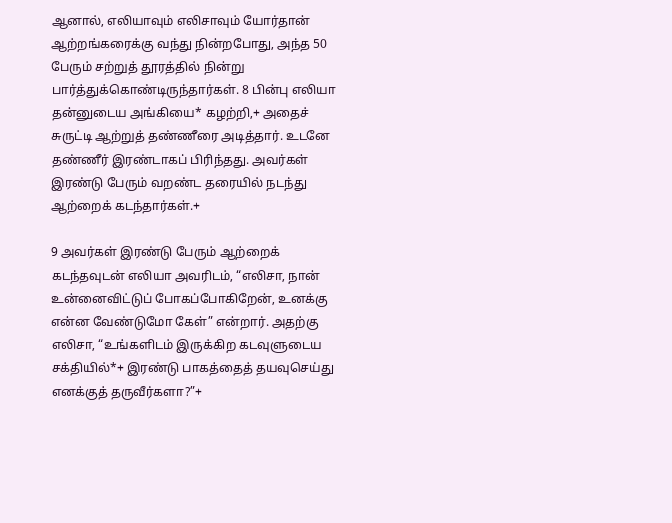ஆனால், எலியாவும் எலிசாவும் யோர்தான் ஆற்றங்கரைக்கு வந்து நின்றபோது, அந்த 50 பேரும் சற்றுத் தூரத்தில் நின்று பார்த்துக்கொண்டிருந்தார்கள். 8 பின்பு எலியா தன்னுடைய அங்கியை* கழற்றி,+ அதைச் சுருட்டி ஆற்றுத் தண்ணீரை அடித்தார். உடனே தண்ணீர் இரண்டாகப் பிரிந்தது. அவர்கள் இரண்டு பேரும் வறண்ட தரையில் நடந்து ஆற்றைக் கடந்தார்கள்.+

9 அவர்கள் இரண்டு பேரும் ஆற்றைக் கடந்தவுடன் எலியா அவரிடம், “எலிசா, நான் உன்னைவிட்டுப் போகப்போகிறேன், உனக்கு என்ன வேண்டுமோ கேள்” என்றார். அதற்கு எலிசா, “உங்களிடம் இருக்கிற கடவுளுடைய சக்தியில்*+ இரண்டு பாகத்தைத் தயவுசெய்து எனக்குத் தருவீர்களா?”+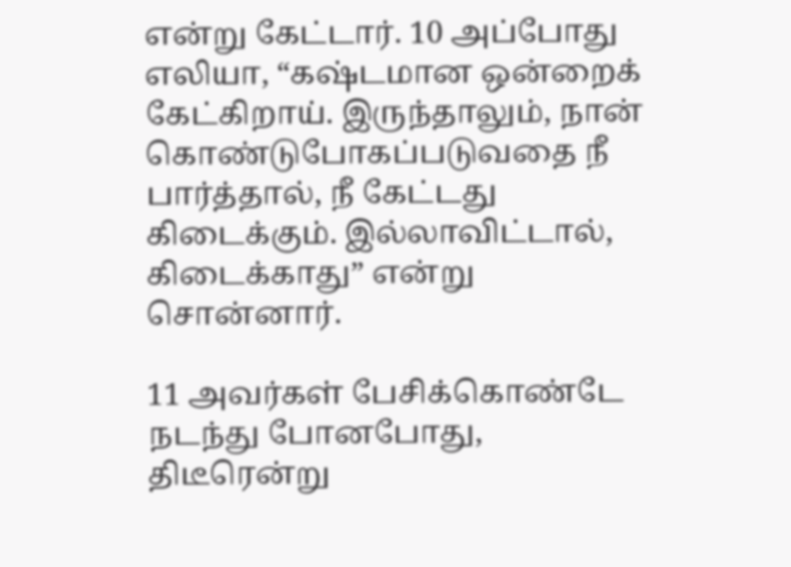என்று கேட்டார். 10 அப்போது எலியா, “கஷ்டமான ஒன்றைக் கேட்கிறாய். இருந்தாலும், நான் கொண்டுபோகப்படுவதை நீ பார்த்தால், நீ கேட்டது கிடைக்கும். இல்லாவிட்டால், கிடைக்காது” என்று சொன்னார்.

11 அவர்கள் பேசிக்கொண்டே நடந்து போனபோது, திடீரென்று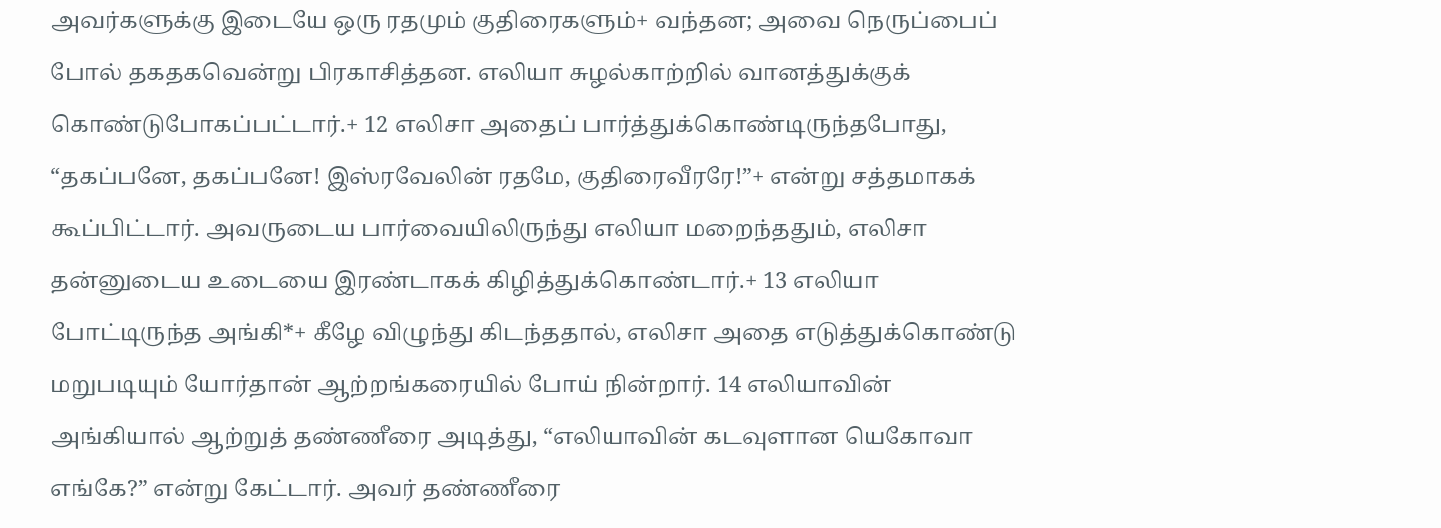அவர்களுக்கு இடையே ஒரு ரதமும் குதிரைகளும்+ வந்தன; அவை நெருப்பைப் போல் தகதகவென்று பிரகாசித்தன. எலியா சுழல்காற்றில் வானத்துக்குக் கொண்டுபோகப்பட்டார்.+ 12 எலிசா அதைப் பார்த்துக்கொண்டிருந்தபோது, “தகப்பனே, தகப்பனே! இஸ்ரவேலின் ரதமே, குதிரைவீரரே!”+ என்று சத்தமாகக் கூப்பிட்டார். அவருடைய பார்வையிலிருந்து எலியா மறைந்ததும், எலிசா தன்னுடைய உடையை இரண்டாகக் கிழித்துக்கொண்டார்.+ 13 எலியா போட்டிருந்த அங்கி*+ கீழே விழுந்து கிடந்ததால், எலிசா அதை எடுத்துக்கொண்டு மறுபடியும் யோர்தான் ஆற்றங்கரையில் போய் நின்றார். 14 எலியாவின் அங்கியால் ஆற்றுத் தண்ணீரை அடித்து, “எலியாவின் கடவுளான யெகோவா எங்கே?” என்று கேட்டார். அவர் தண்ணீரை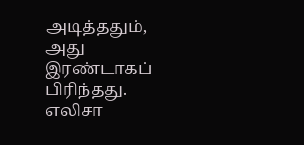அடித்ததும், அது இரண்டாகப் பிரிந்தது. எலிசா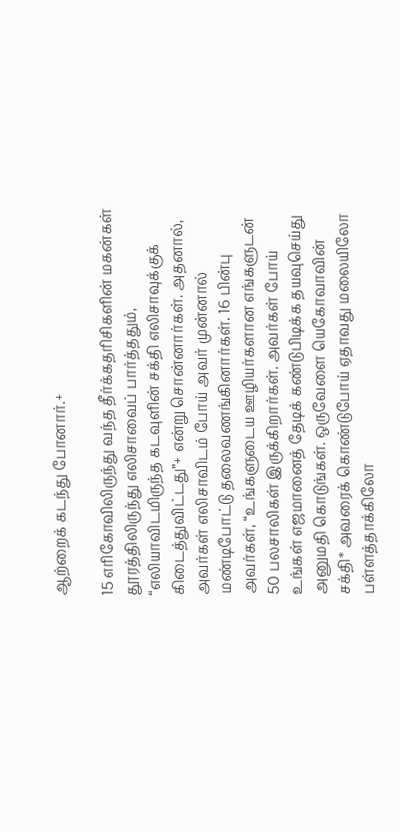ஆற்றைக் கடந்து போனார்.+

15 எரிகோவிலிருந்து வந்த தீர்க்கதரிசிகளின் மகன்கள் தூரத்திலிருந்து எலிசாவைப் பார்த்ததும், “எலியாவிடமிருந்த கடவுளின் சக்தி எலிசாவுக்குக் கிடைத்துவிட்டது”+ என்று சொன்னார்கள். அதனால், அவர்கள் எலிசாவிடம் போய் அவர் முன்னால் மண்டிபோட்டு தலைவணங்கினார்கள். 16 பின்பு அவர்கள், “உங்களுடைய ஊழியர்களான எங்களுடன் 50 பலசாலிகள் இருக்கிறார்கள். அவர்கள் போய் உங்கள் எஜமானைத் தேடிக் கண்டுபிடிக்க தயவுசெய்து அனுமதி கொடுங்கள். ஒருவேளை யெகோவாவின் சக்தி* அவரைக் கொண்டுபோய் ஏதாவது மலையிலோ பள்ளத்தாக்கிலோ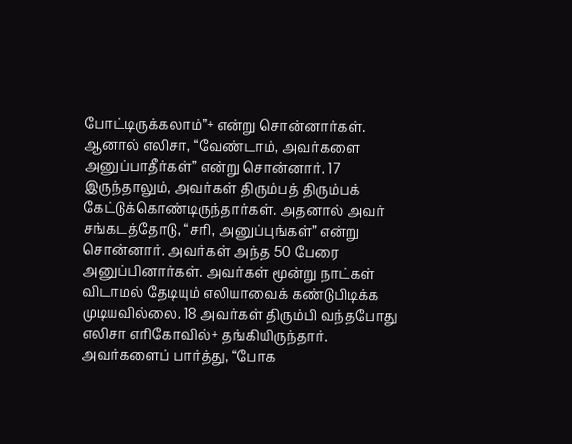போட்டிருக்கலாம்”+ என்று சொன்னார்கள். ஆனால் எலிசா, “வேண்டாம், அவர்களை அனுப்பாதீர்கள்” என்று சொன்னார். 17 இருந்தாலும், அவர்கள் திரும்பத் திரும்பக் கேட்டுக்கொண்டிருந்தார்கள். அதனால் அவர் சங்கடத்தோடு, “சரி, அனுப்புங்கள்” என்று சொன்னார். அவர்கள் அந்த 50 பேரை அனுப்பினார்கள். அவர்கள் மூன்று நாட்கள் விடாமல் தேடியும் எலியாவைக் கண்டுபிடிக்க முடியவில்லை. 18 அவர்கள் திரும்பி வந்தபோது எலிசா எரிகோவில்+ தங்கியிருந்தார். அவர்களைப் பார்த்து, “போக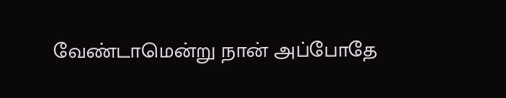வேண்டாமென்று நான் அப்போதே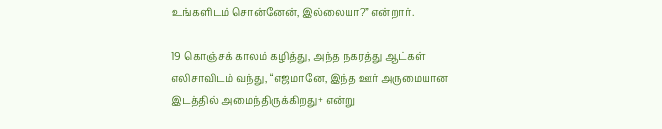உங்களிடம் சொன்னேன், இல்லையா?” என்றார்.

19 கொஞ்சக் காலம் கழித்து, அந்த நகரத்து ஆட்கள் எலிசாவிடம் வந்து, “எஜமானே, இந்த ஊர் அருமையான இடத்தில் அமைந்திருக்கிறது+ என்று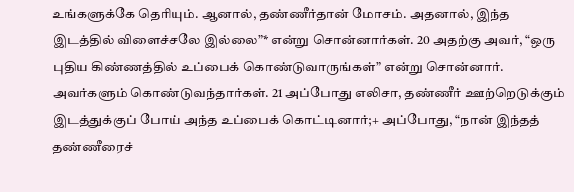உங்களுக்கே தெரியும். ஆனால், தண்ணீர்தான் மோசம். அதனால், இந்த இடத்தில் விளைச்சலே இல்லை”* என்று சொன்னார்கள். 20 அதற்கு அவர், “ஒரு புதிய கிண்ணத்தில் உப்பைக் கொண்டுவாருங்கள்” என்று சொன்னார். அவர்களும் கொண்டுவந்தார்கள். 21 அப்போது எலிசா, தண்ணீர் ஊற்றெடுக்கும் இடத்துக்குப் போய் அந்த உப்பைக் கொட்டினார்;+ அப்போது, “நான் இந்தத் தண்ணீரைச்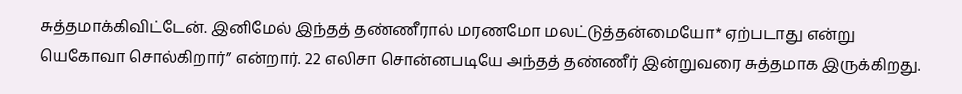சுத்தமாக்கிவிட்டேன். இனிமேல் இந்தத் தண்ணீரால் மரணமோ மலட்டுத்தன்மையோ* ஏற்படாது என்று யெகோவா சொல்கிறார்” என்றார். 22 எலிசா சொன்னபடியே அந்தத் தண்ணீர் இன்றுவரை சுத்தமாக இருக்கிறது.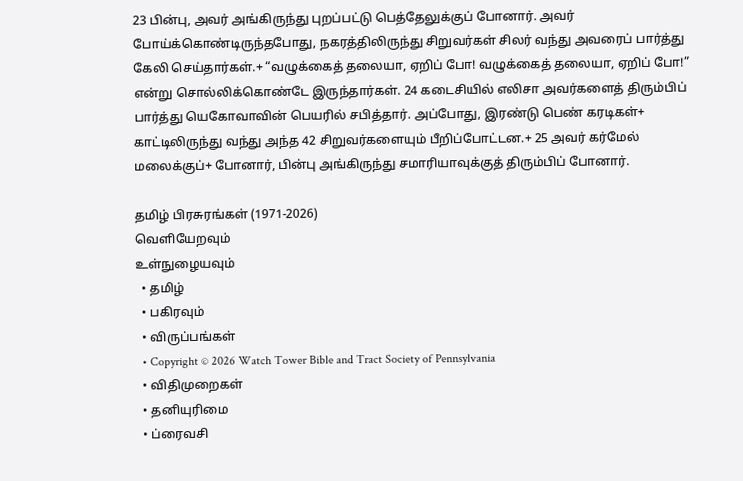23 பின்பு, அவர் அங்கிருந்து புறப்பட்டு பெத்தேலுக்குப் போனார். அவர் போய்க்கொண்டிருந்தபோது, நகரத்திலிருந்து சிறுவர்கள் சிலர் வந்து அவரைப் பார்த்து கேலி செய்தார்கள்.+ “வழுக்கைத் தலையா, ஏறிப் போ! வழுக்கைத் தலையா, ஏறிப் போ!” என்று சொல்லிக்கொண்டே இருந்தார்கள். 24 கடைசியில் எலிசா அவர்களைத் திரும்பிப் பார்த்து யெகோவாவின் பெயரில் சபித்தார். அப்போது, இரண்டு பெண் கரடிகள்+ காட்டிலிருந்து வந்து அந்த 42 சிறுவர்களையும் பீறிப்போட்டன.+ 25 அவர் கர்மேல் மலைக்குப்+ போனார், பின்பு அங்கிருந்து சமாரியாவுக்குத் திரும்பிப் போனார்.

தமிழ் பிரசுரங்கள் (1971-2026)
வெளியேறவும்
உள்நுழையவும்
  • தமிழ்
  • பகிரவும்
  • விருப்பங்கள்
  • Copyright © 2026 Watch Tower Bible and Tract Society of Pennsylvania
  • விதிமுறைகள்
  • தனியுரிமை
  • ப்ரைவசி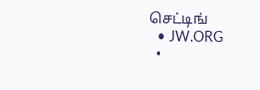செட்டிங்
  • JW.ORG
  •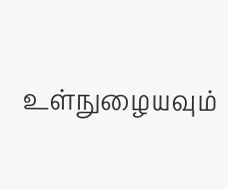உள்நுழையவும்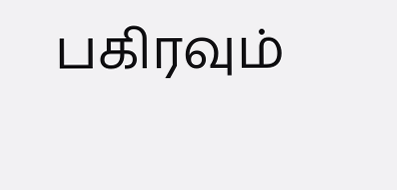பகிரவும்